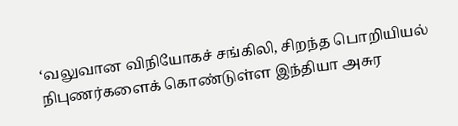‘வலுவான விநியோகச் சங்கிலி, சிறந்த பொறியியல் நிபுணர்களைக் கொண்டுள்ள இந்தியா அசுர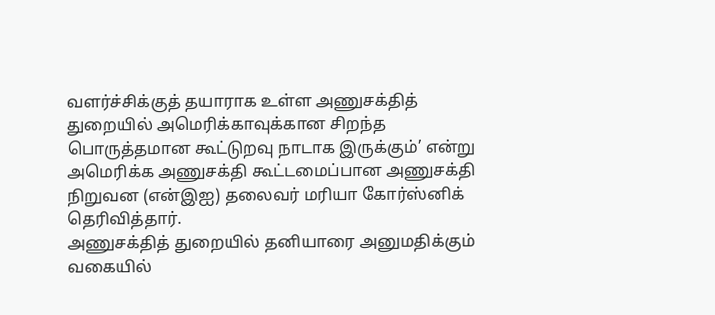வளர்ச்சிக்குத் தயாராக உள்ள அணுசக்தித் துறையில் அமெரிக்காவுக்கான சிறந்த பொருத்தமான கூட்டுறவு நாடாக இருக்கும்’ என்று அமெரிக்க அணுசக்தி கூட்டமைப்பான அணுசக்தி நிறுவன (என்இஐ) தலைவர் மரியா கோர்ஸ்னிக் தெரிவித்தார்.
அணுசக்தித் துறையில் தனியாரை அனுமதிக்கும் வகையில்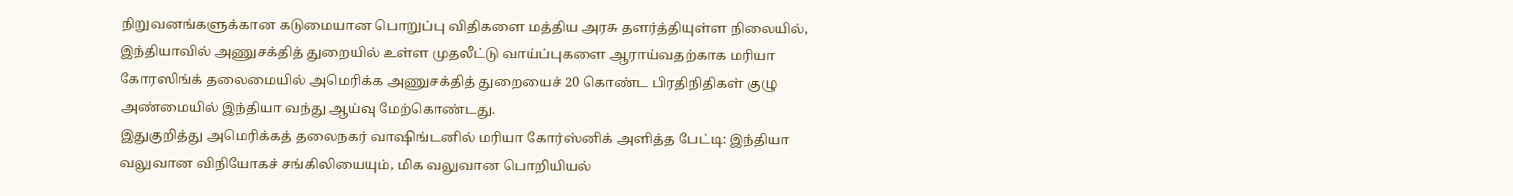நிறுவனங்களுக்கான கடுமையான பொறுப்பு விதிகளை மத்திய அரசு தளர்த்தியுள்ள நிலையில், இந்தியாவில் அணுசக்தித் துறையில் உள்ள முதலீட்டு வாய்ப்புகளை ஆராய்வதற்காக மரியா கோரஸிங்க் தலைமையில் அமெரிக்க அணுசக்தித் துறையைச் 20 கொண்ட பிரதிநிதிகள் குழு அண்மையில் இந்தியா வந்து ஆய்வு மேற்கொண்டது.
இதுகுறித்து அமெரிக்கத் தலைநகர் வாஷிங்டனில் மரியா கோர்ஸ்னிக் அளித்த பேட்டி: இந்தியா வலுவான விநியோகச் சங்கிலியையும், மிக வலுவான பொறியியல்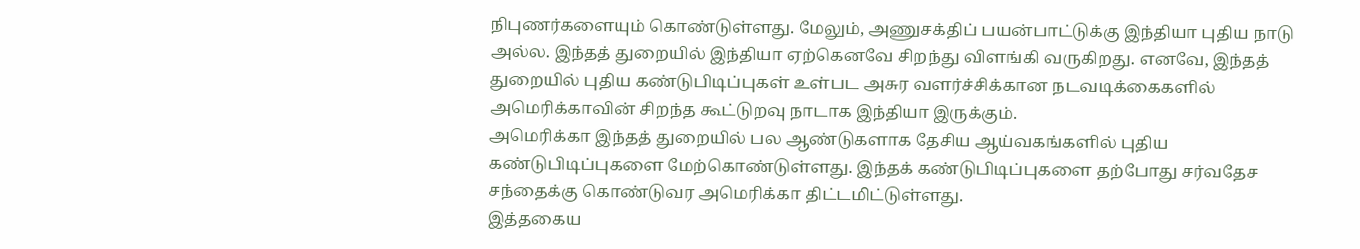நிபுணர்களையும் கொண்டுள்ளது. மேலும், அணுசக்திப் பயன்பாட்டுக்கு இந்தியா புதிய நாடு அல்ல. இந்தத் துறையில் இந்தியா ஏற்கெனவே சிறந்து விளங்கி வருகிறது. எனவே, இந்தத் துறையில் புதிய கண்டுபிடிப்புகள் உள்பட அசுர வளர்ச்சிக்கான நடவடிக்கைகளில் அமெரிக்காவின் சிறந்த கூட்டுறவு நாடாக இந்தியா இருக்கும்.
அமெரிக்கா இந்தத் துறையில் பல ஆண்டுகளாக தேசிய ஆய்வகங்களில் புதிய கண்டுபிடிப்புகளை மேற்கொண்டுள்ளது. இந்தக் கண்டுபிடிப்புகளை தற்போது சர்வதேச சந்தைக்கு கொண்டுவர அமெரிக்கா திட்டமிட்டுள்ளது.
இத்தகைய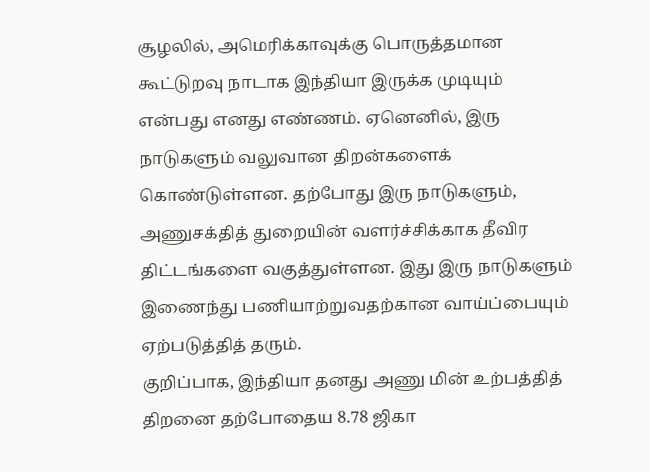சூழலில், அமெரிக்காவுக்கு பொருத்தமான கூட்டுறவு நாடாக இந்தியா இருக்க முடியும் என்பது எனது எண்ணம். ஏனெனில், இரு நாடுகளும் வலுவான திறன்களைக் கொண்டுள்ளன. தற்போது இரு நாடுகளும், அணுசக்தித் துறையின் வளர்ச்சிக்காக தீவிர திட்டங்களை வகுத்துள்ளன. இது இரு நாடுகளும் இணைந்து பணியாற்றுவதற்கான வாய்ப்பையும் ஏற்படுத்தித் தரும்.
குறிப்பாக, இந்தியா தனது அணு மின் உற்பத்தித் திறனை தற்போதைய 8.78 ஜிகா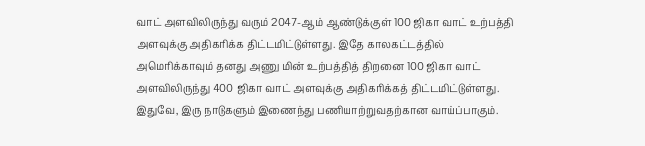வாட் அளவிலிருந்து வரும் 2047-ஆம் ஆண்டுக்குள் 100 ஜிகா வாட் உற்பத்தி அளவுக்கு அதிகரிக்க திட்டமிட்டுள்ளது. இதே காலகட்டத்தில் அமெரிக்காவும் தனது அணு மின் உற்பத்தித் திறனை 100 ஜிகா வாட் அளவிலிருந்து 400 ஜிகா வாட் அளவுக்கு அதிகரிக்கத் திட்டமிட்டுள்ளது. இதுவே, இரு நாடுகளும் இணைந்து பணியாற்றுவதற்கான வாய்ப்பாகும்.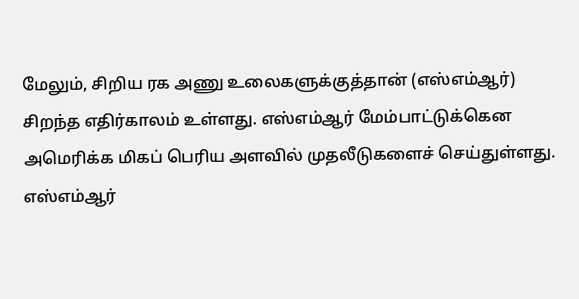மேலும், சிறிய ரக அணு உலைகளுக்குத்தான் (எஸ்எம்ஆர்) சிறந்த எதிர்காலம் உள்ளது. எஸ்எம்ஆர் மேம்பாட்டுக்கென அமெரிக்க மிகப் பெரிய அளவில் முதலீடுகளைச் செய்துள்ளது. எஸ்எம்ஆர்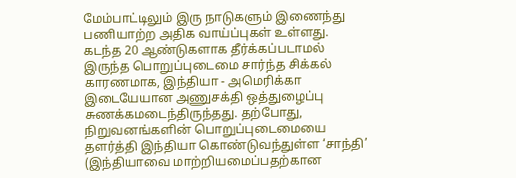மேம்பாட்டிலும் இரு நாடுகளும் இணைந்து பணியாற்ற அதிக வாய்ப்புகள் உள்ளது.
கடந்த 20 ஆண்டுகளாக தீர்க்கப்படாமல் இருந்த பொறுப்புடைமை சார்ந்த சிக்கல் காரணமாக, இந்தியா - அமெரிக்கா இடையேயான அணுசக்தி ஒத்துழைப்பு சுணக்கமடைந்திருந்தது. தற்போது, நிறுவனங்களின் பொறுப்புடைமையை தளர்த்தி இந்தியா கொண்டுவந்துள்ள ‘சாந்தி’ (இந்தியாவை மாற்றியமைப்பதற்கான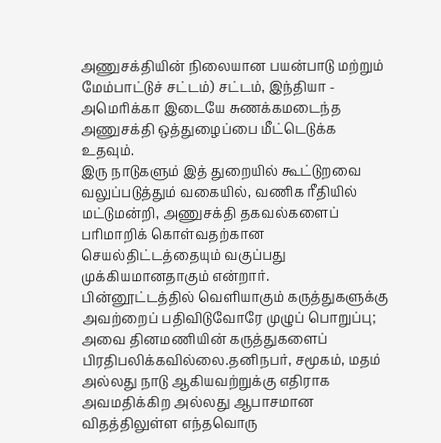அணுசக்தியின் நிலையான பயன்பாடு மற்றும் மேம்பாட்டுச் சட்டம்) சட்டம், இந்தியா - அமெரிக்கா இடையே சுணக்கமடைந்த அணுசக்தி ஒத்துழைப்பை மீட்டெடுக்க உதவும்.
இரு நாடுகளும் இத் துறையில் கூட்டுறவை வலுப்படுத்தும் வகையில், வணிக ரீதியில் மட்டுமன்றி, அணுசக்தி தகவல்களைப் பரிமாறிக் கொள்வதற்கான செயல்திட்டத்தையும் வகுப்பது முக்கியமானதாகும் என்றார்.
பின்னூட்டத்தில் வெளியாகும் கருத்துகளுக்கு அவற்றைப் பதிவிடுவோரே முழுப் பொறுப்பு; அவை தினமணியின் கருத்துகளைப் பிரதிபலிக்கவில்லை.தனிநபர், சமூகம், மதம் அல்லது நாடு ஆகியவற்றுக்கு எதிராக அவமதிக்கிற அல்லது ஆபாசமான விதத்திலுள்ள எந்தவொரு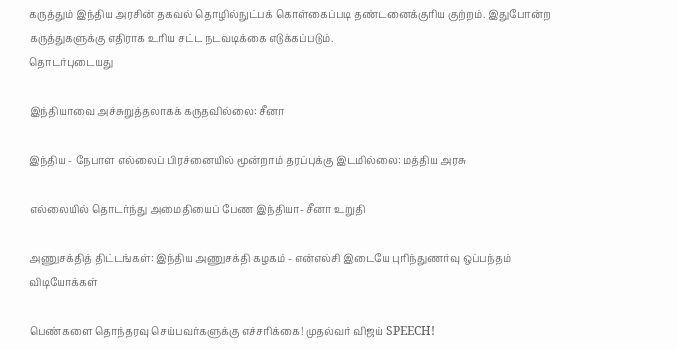கருத்தும் இந்திய அரசின் தகவல் தொழில்நுட்பக் கொள்கைப்படி தண்டனைக்குரிய குற்றம். இதுபோன்ற கருத்துகளுக்கு எதிராக உரிய சட்ட நடவடிக்கை எடுக்கப்படும்.
தொடர்புடையது

இந்தியாவை அச்சுறுத்தலாகக் கருதவில்லை: சீனா

இந்திய - நேபாள எல்லைப் பிரச்னையில் மூன்றாம் தரப்புக்கு இடமில்லை: மத்திய அரசு

எல்லையில் தொடர்ந்து அமைதியைப் பேண இந்தியா- சீனா உறுதி

அணுசக்தித் திட்டங்கள்: இந்திய அணுசக்தி கழகம் - என்எல்சி இடையே புரிந்துணர்வு ஒப்பந்தம்
விடியோக்கள்

பெண்களை தொந்தரவு செய்பவர்களுக்கு எச்சரிக்கை! முதல்வர் விஜய் SPEECH!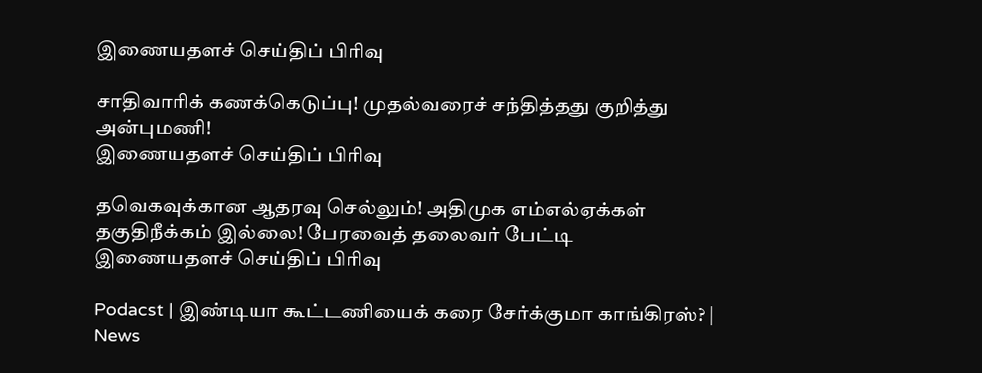இணையதளச் செய்திப் பிரிவு

சாதிவாரிக் கணக்கெடுப்பு! முதல்வரைச் சந்தித்தது குறித்து அன்புமணி!
இணையதளச் செய்திப் பிரிவு

தவெகவுக்கான ஆதரவு செல்லும்! அதிமுக எம்எல்ஏக்கள் தகுதிநீக்கம் இல்லை! பேரவைத் தலைவர் பேட்டி
இணையதளச் செய்திப் பிரிவு

Podacst | இண்டியா கூட்டணியைக் கரை சேர்க்குமா காங்கிரஸ்? | News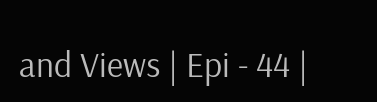and Views | Epi - 44 |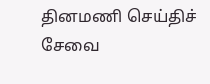தினமணி செய்திச் சேவை